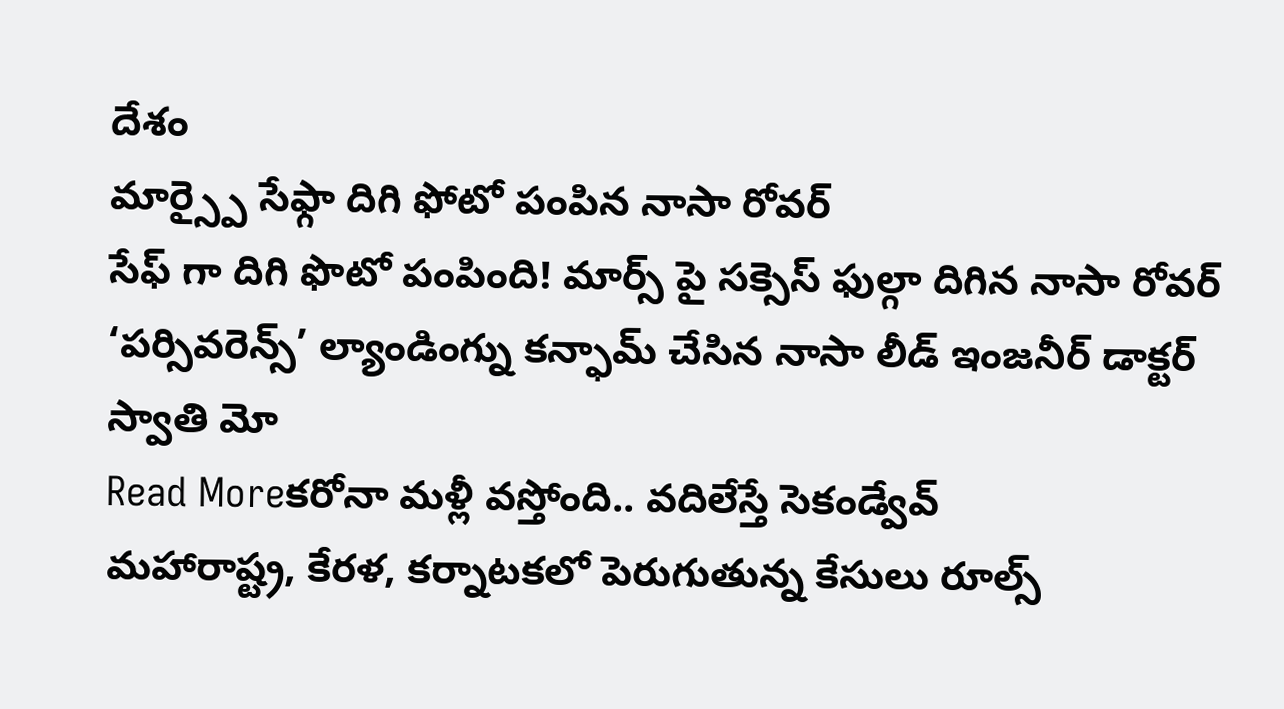దేశం
మార్స్పై సేఫ్గా దిగి ఫోటో పంపిన నాసా రోవర్
సేఫ్ గా దిగి ఫొటో పంపింది! మార్స్ పై సక్సెస్ ఫుల్గా దిగిన నాసా రోవర్ ‘పర్సివరెన్స్’ ల్యాండింగ్ను కన్ఫామ్ చేసిన నాసా లీడ్ ఇంజనీర్ డాక్టర్ స్వాతి మో
Read Moreకరోనా మళ్లీ వస్తోంది.. వదిలేస్తే సెకండ్వేవ్
మహారాష్ట్ర, కేరళ, కర్నాటకలో పెరుగుతున్న కేసులు రూల్స్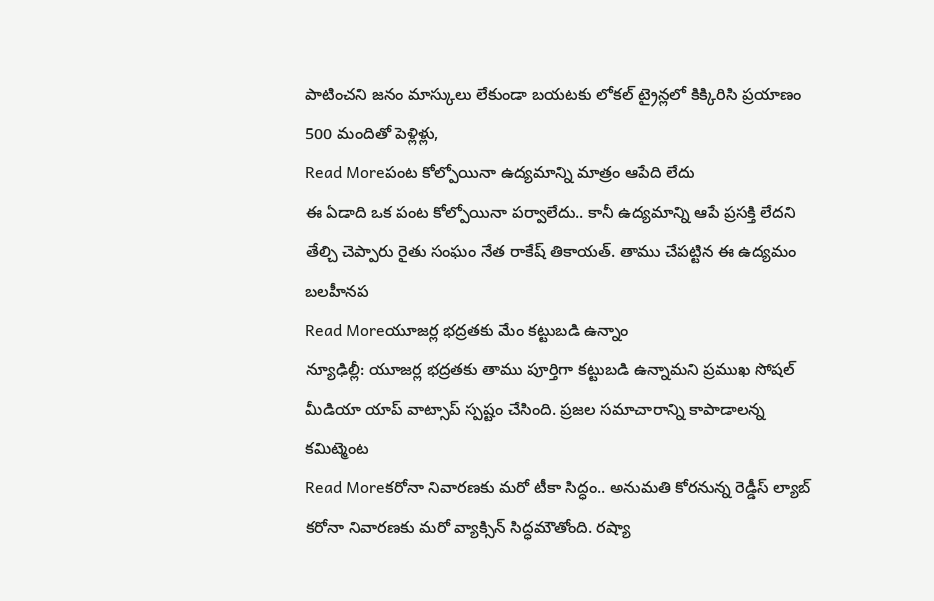పాటించని జనం మాస్కులు లేకుండా బయటకు లోకల్ ట్రైన్లలో కిక్కిరిసి ప్రయాణం 500 మందితో పెళ్లిళ్లు,
Read Moreపంట కోల్పోయినా ఉద్యమాన్ని మాత్రం ఆపేది లేదు
ఈ ఏడాది ఒక పంట కోల్పోయినా పర్వాలేదు.. కానీ ఉద్యమాన్ని ఆపే ప్రసక్తి లేదని తేల్చి చెప్పారు రైతు సంఘం నేత రాకేష్ తికాయత్. తాము చేపట్టిన ఈ ఉద్యమం బలహీనప
Read Moreయూజర్ల భద్రతకు మేం కట్టుబడి ఉన్నాం
న్యూఢిల్లీ: యూజర్ల భద్రతకు తాము పూర్తిగా కట్టుబడి ఉన్నామని ప్రముఖ సోషల్ మీడియా యాప్ వాట్సాప్ స్పష్టం చేసింది. ప్రజల సమాచారాన్ని కాపాడాలన్న కమిట్మెంట
Read Moreకరోనా నివారణకు మరో టీకా సిద్ధం.. అనుమతి కోరనున్న రెడ్డీస్ ల్యాబ్
కరోనా నివారణకు మరో వ్యాక్సిన్ సిద్ధమౌతోంది. రష్యా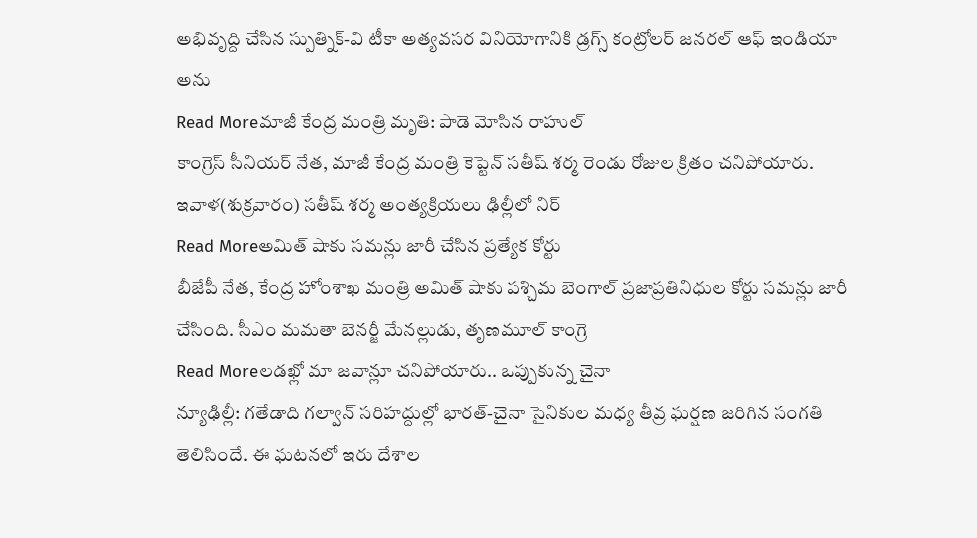అభివృద్ది చేసిన స్పుత్నిక్-వి టీకా అత్యవసర వినియోగానికి డ్రగ్స్ కంట్రోలర్ జనరల్ ఆఫ్ ఇండియా అను
Read Moreమాజీ కేంద్ర మంత్రి మృతి: పాడె మోసిన రాహుల్
కాంగ్రెస్ సీనియర్ నేత, మాజీ కేంద్ర మంత్రి కెప్టెన్ సతీష్ శర్మ రెండు రోజుల క్రితం చనిపోయారు. ఇవాళ(శుక్రవారం) సతీష్ శర్మ అంత్యక్రియలు ఢిల్లీలో నిర్
Read Moreఅమిత్ షాకు సమన్లు జారీ చేసిన ప్రత్యేక కోర్టు
బీజేపీ నేత, కేంద్ర హోంశాఖ మంత్రి అమిత్ షాకు పశ్చిమ బెంగాల్ ప్రజాప్రతినిధుల కోర్టు సమన్లు జారీ చేసింది. సీఎం మమతా బెనర్జీ మేనల్లుడు, తృణమూల్ కాంగ్రె
Read Moreలడఖ్లో మా జవాన్లూ చనిపోయారు.. ఒప్పుకున్న చైనా
న్యూఢిల్లీ: గతేడాది గల్వాన్ సరిహద్దుల్లో భారత్-చైనా సైనికుల మధ్య తీవ్ర ఘర్షణ జరిగిన సంగతి తెలిసిందే. ఈ ఘటనలో ఇరు దేశాల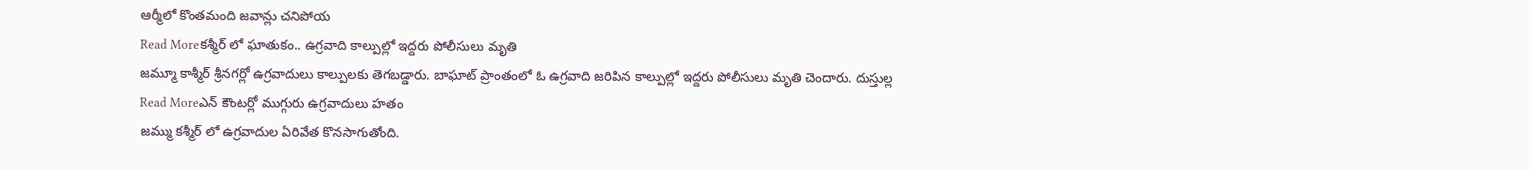ఆర్మీలో కొంతమంది జవాన్లు చనిపోయ
Read Moreకశ్మీర్ లో ఘాతుకం.. ఉగ్రవాది కాల్పుల్లో ఇద్దరు పోలీసులు మృతి
జమ్మూ కాశ్మీర్ శ్రీనగర్లో ఉగ్రవాదులు కాల్పులకు తెగబడ్డారు. బాఘాట్ ప్రాంతంలో ఓ ఉగ్రవాది జరిపిన కాల్పుల్లో ఇద్దరు పోలీసులు మృతి చెందారు. దుస్తుల్ల
Read Moreఎన్ కౌంటర్లో ముగ్గురు ఉగ్రవాదులు హతం
జమ్ము కశ్మీర్ లో ఉగ్రవాదుల ఏరివేత కొనసాగుతోంది.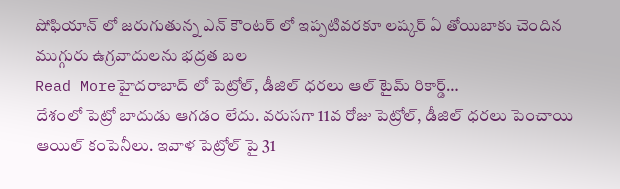షోఫియాన్ లో జరుగుతున్న ఎన్ కౌంటర్ లో ఇప్పటివరకూ లష్కర్ ఏ తోయిబాకు చెందిన ముగ్గురు ఉగ్రవాదులను భద్రత బల
Read Moreహైదరాబాద్ లో పెట్రోల్, డీజిల్ ధరలు ఆల్ టైమ్ రికార్డ్…
దేశంలో పెట్రో బాదుడు ఆగడం లేదు. వరుసగా 11వ రోజు పెట్రోల్, డీజిల్ ధరలు పెంచాయి ఆయిల్ కంపెనీలు. ఇవాళ పెట్రోల్ పై 31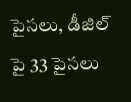పైసలు, డీజిల్ పై 33 పైసలు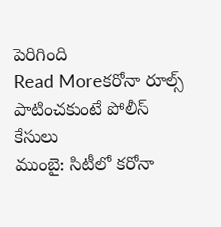పెరిగింది
Read Moreకరోనా రూల్స్ పాటించకుంటే పోలీస్ కేసులు
ముంబై: సిటీలో కరోనా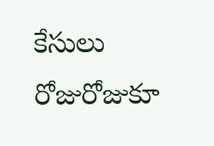కేసులు రోజురోజుకూ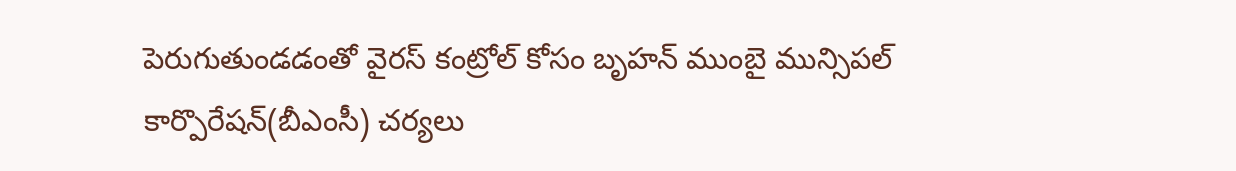పెరుగుతుండడంతో వైరస్ కంట్రోల్ కోసం బృహన్ ముంబై మున్సిపల్ కార్పొరేషన్(బీఎంసీ) చర్యలు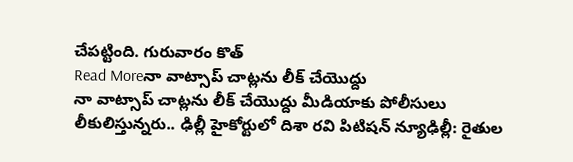చేపట్టింది. గురువారం కొత్
Read Moreనా వాట్సాప్ చాట్లను లీక్ చేయొద్దు
నా వాట్సాప్ చాట్లను లీక్ చేయొద్దు మీడియాకు పోలీసులు లీకులిస్తున్నరు.. ఢిల్లీ హైకోర్టులో దిశా రవి పిటిషన్ న్యూఢిల్లీ: రైతుల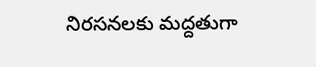నిరసనలకు మద్దతుగా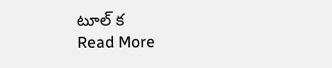టూల్ క
Read More